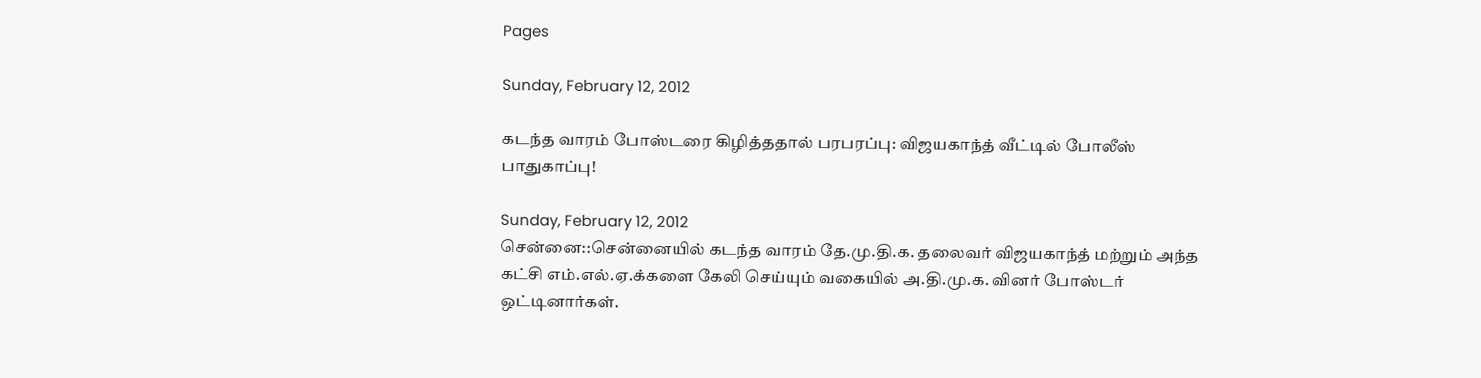Pages

Sunday, February 12, 2012

கடந்த வாரம் போஸ்டரை கிழித்ததால் பரபரப்பு: விஜயகாந்த் வீட்டில் போலீஸ் பாதுகாப்பு!

Sunday, February 12, 2012
சென்னை::சென்னையில் கடந்த வாரம் தே.மு.தி.க. தலைவர் விஜயகாந்த் மற்றும் அந்த கட்சி எம்.எல்.ஏ.க்களை கேலி செய்யும் வகையில் அ.தி.மு.க. வினர் போஸ்டர் ஒட்டினார்கள்.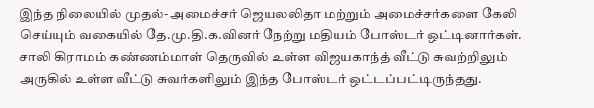இந்த நிலையில் முதல்- அமைச்சர் ஜெயலலிதா மற்றும் அமைச்சர்களை கேலி செய்யும் வகையில் தே.மு.தி.க.வினர் நேற்று மதியம் போஸ்டர் ஒட்டினார்கள். சாலி கிராமம் கண்ணம்மாள் தெருவில் உள்ள விஜயகாந்த் வீட்டு சுவற்றிலும் அருகில் உள்ள வீட்டு சுவர்களிலும் இந்த போஸ்டர் ஒட்டப்பட்டிருந்தது.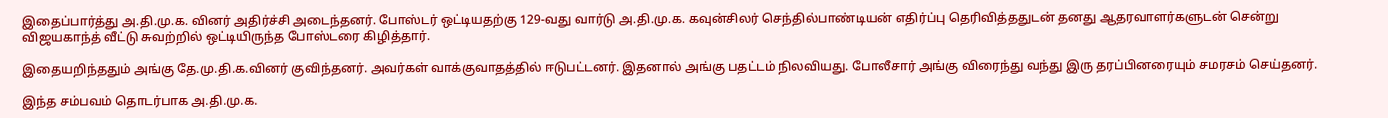இதைப்பார்த்து அ.தி.மு.க. வினர் அதிர்ச்சி அடைந்தனர். போஸ்டர் ஒட்டியதற்கு 129-வது வார்டு அ.தி.மு.க. கவுன்சிலர் செந்தில்பாண்டியன் எதிர்ப்பு தெரிவித்ததுடன் தனது ஆதரவாளர்களுடன் சென்று விஜயகாந்த் வீட்டு சுவற்றில் ஒட்டியிருந்த போஸ்டரை கிழித்தார்.

இதையறிந்ததும் அங்கு தே.மு.தி.க.வினர் குவிந்தனர். அவர்கள் வாக்குவாதத்தில் ஈடுபட்டனர். இதனால் அங்கு பதட்டம் நிலவியது. போலீசார் அங்கு விரைந்து வந்து இரு தரப்பினரையும் சமரசம் செய்தனர்.

இந்த சம்பவம் தொடர்பாக அ.தி.மு.க.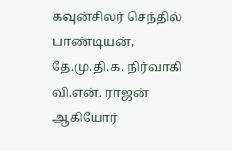கவுன்சிலர் செந்தில் பாண்டியன், தே.மு.தி.க. நிர்வாகி வி.என். ராஜன் ஆகியோர்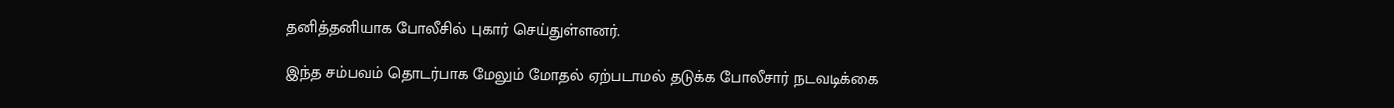தனித்தனியாக போலீசில் புகார் செய்துள்ளனர்.

இந்த சம்பவம் தொடர்பாக மேலும் மோதல் ஏற்படாமல் தடுக்க போலீசார் நடவடிக்கை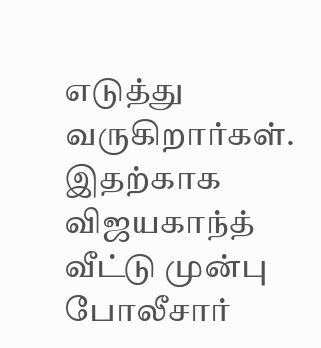எடுத்து வருகிறார்கள். இதற்காக விஜயகாந்த் வீட்டு முன்பு போலீசார்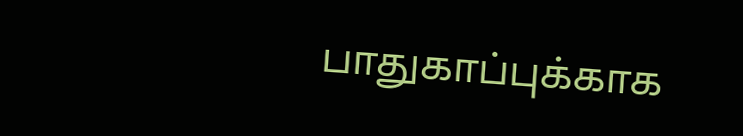பாதுகாப்புக்காக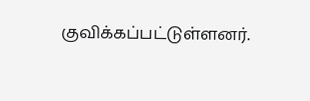குவிக்கப்பட்டுள்ளனர்.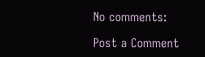No comments:

Post a Comment